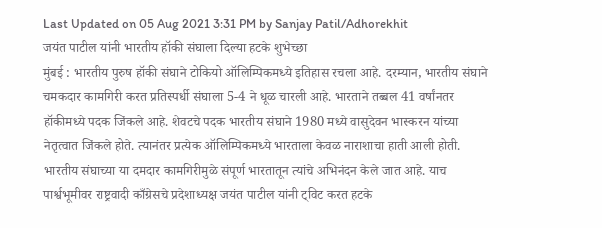Last Updated on 05 Aug 2021 3:31 PM by Sanjay Patil/Adhorekhit
जयंत पाटील यांनी भारतीय हॉकी संघाला दिल्या हटके शुभेच्छा
मुंबई : भारतीय पुरुष हॉकी संघाने टोकियो ऑलिम्पिकमध्ये इतिहास रचला आहे. दरम्यान, भारतीय संघाने चमकदार कामगिरी करत प्रतिस्पर्धी संघाला 5-4 ने धूळ चारली आहे. भारताने तब्बल 41 वर्षांनतर हॉकीमध्ये पदक जिंकले आहे. शेवटचे पदक भारतीय संघाने 1980 मध्ये वासुदेवन भास्करन यांच्या नेतृत्वात जिंकले होते. त्यानंतर प्रत्येक ऑलिम्पिकमध्ये भारताला केवळ नाराशाचा हाती आली होती. भारतीय संघाच्या या दमदार कामगिरीमुळे संपूर्ण भारतातून त्यांचे अभिनंदन केले जात आहे. याच पार्श्वभूमीवर राष्ट्रवादी काँग्रेसचे प्रदेशाध्यक्ष जयंत पाटील यांनी ट्विट करत हटके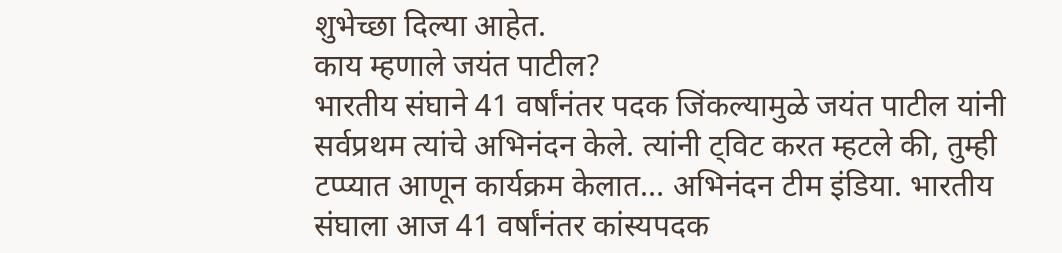शुभेच्छा दिल्या आहेत.
काय म्हणाले जयंत पाटील?
भारतीय संघाने 41 वर्षांनंतर पदक जिंकल्यामुळे जयंत पाटील यांनी सर्वप्रथम त्यांचे अभिनंदन केले. त्यांनी ट्विट करत म्हटले की, तुम्ही टप्प्यात आणून कार्यक्रम केलात… अभिनंदन टीम इंडिया. भारतीय संघाला आज 41 वर्षांनंतर कांस्यपदक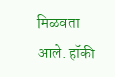मिळवता आले. हॉकी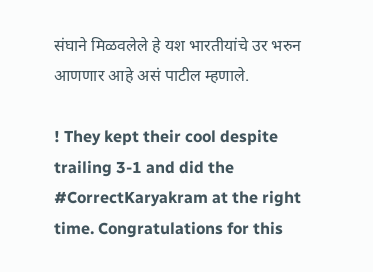संघाने मिळवलेले हे यश भारतीयांचे उर भरुन आणणार आहे असं पाटील म्हणाले.

! They kept their cool despite trailing 3-1 and did the #CorrectKaryakram at the right time. Congratulations for this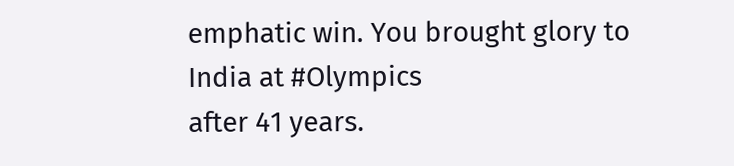emphatic win. You brought glory to India at #Olympics
after 41 years.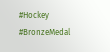#Hockey
#BronzeMedal